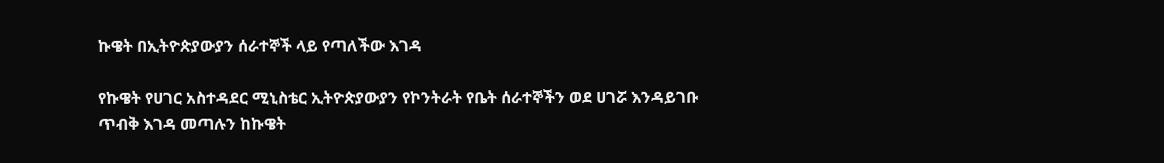ኩዌት በኢትዮጵያውያን ሰራተኞች ላይ የጣለችው እገዳ

የኩዌት የሀገር አስተዳደር ሚኒስቴር ኢትዮጵያውያን የኮንትራት የቤት ሰራተኞችን ወደ ሀገሯ እንዳይገቡ ጥብቅ እገዳ መጣሉን ከኩዌት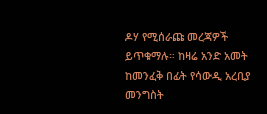ዶሃ የሚሰራጩ መረጃዎች ይጥቁማሉ። ከዛሬ አንድ አመት ከመንፈቅ በፊት የሳውዲ አረቢያ መንግስት